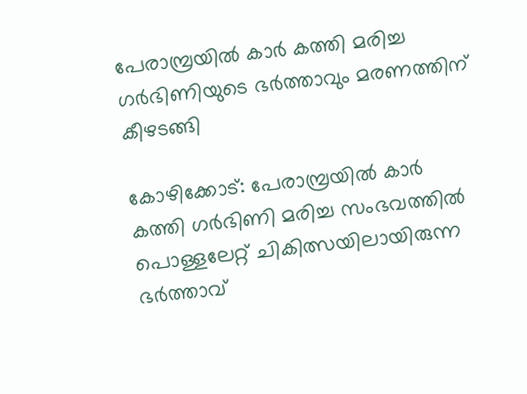പേരാമ്പ്രയിൽ കാർ കത്തി മരിച്ച ഗർഭിണിയുടെ ഭർത്താവും മരണത്തിന് കീഴടങ്ങി

കോഴിക്കോട്: പേരാമ്പ്രയിൽ കാർ കത്തി ഗർഭിണി മരിച്ച സംഭവത്തിൽ പൊള്ളലേറ്റ് ചികിത്സയിലായിരുന്ന ഭര്‍ത്താവ്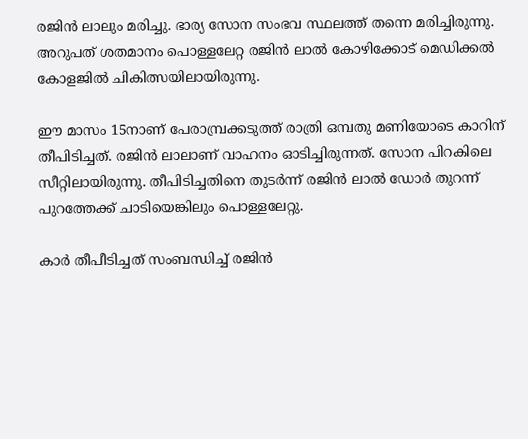രജിൻ ലാലും മരിച്ചു. ഭാര്യ സോന സംഭവ സ്ഥലത്ത് തന്നെ മരിച്ചിരുന്നു. അറുപത് ശതമാനം പൊള്ളലേറ്റ രജിൻ ലാൽ കോഴിക്കോട് മെഡിക്കൽ കോളജിൽ ചികിത്സയിലായിരുന്നു.

ഈ മാസം 15നാണ് പേരാമ്പ്രക്കടുത്ത് രാത്രി ഒമ്പതു മണിയോടെ കാറിന് തീപിടിച്ചത്. രജിൻ ലാലാണ് വാഹനം ഓടിച്ചിരുന്നത്. സോന പിറകിലെ സീറ്റിലായിരുന്നു. തീപിടിച്ചതിനെ തുടർന്ന് രജിൻ ലാൽ ഡോർ തുറന്ന് പുറത്തേക്ക് ചാടിയെങ്കിലും പൊള്ളലേറ്റു.

കാർ തീപീടിച്ചത് സംബന്ധിച്ച് രജിൻ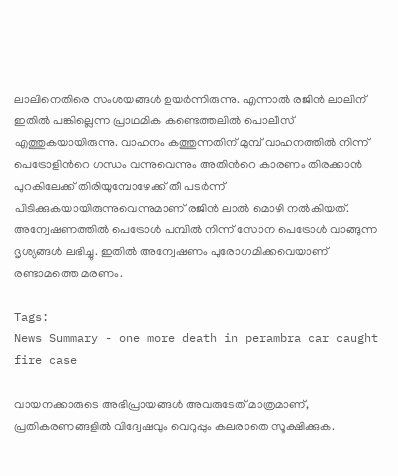ലാലിനെതിരെ സംശയങ്ങൾ ഉയർന്നിരുന്നു. എന്നാൽ രജിൻ ലാലിന് ഇതിൽ പങ്കില്ലെന്ന പ്രാഥമിക കണ്ടെത്തലിൽ പൊലീസ് എത്തുകയായിരുന്നു. വാഹനം കത്തുന്നതിന് മുമ്പ് വാഹനത്തിൽ നിന്ന് പെട്രോളിന്‍റെ ഗന്ധം വന്നുവെന്നും അതിന്‍റെ കാരണം തിരക്കാൻ പുറകിലേക്ക് തിരിയുമ്പോഴേക്ക് തീ പടര്‍ന്ന് പിടിക്കുകയായിരുന്നുവെന്നുമാണ് രജിൻ ലാൽ മൊഴി നൽകിയത്. അന്വേഷണത്തിൽ പെട്രോൾ പമ്പിൽ നിന്ന് സോന പെട്രോൾ വാങ്ങുന്ന ദൃശ്യങ്ങൾ ലഭിച്ചു. ഇതിൽ അന്വേഷണം പുരോഗമിക്കവെയാണ് രണ്ടാമത്തെ മരണം.

Tags:
News Summary - one more death in perambra car caught fire case

വായനക്കാരുടെ അഭിപ്രായങ്ങള്‍ അവരുടേത് മാത്രമാണ്, പ്രതികരണങ്ങളിൽ വിദ്വേഷവും വെറുപ്പും കലരാതെ സൂക്ഷിക്കുക.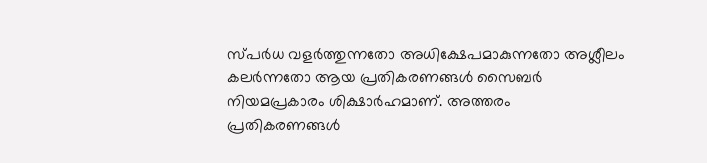സ്പർധ വളർത്തുന്നതോ അധിക്ഷേപമാകുന്നതോ അശ്ലീലം കലർന്നതോ ആയ പ്രതികരണങ്ങൾ സൈബർ നിയമപ്രകാരം ശിക്ഷാർഹമാണ്. അത്തരം പ്രതികരണങ്ങൾ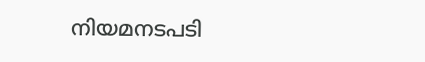നിയമനടപടി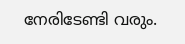നേരിടേണ്ടി വരും.